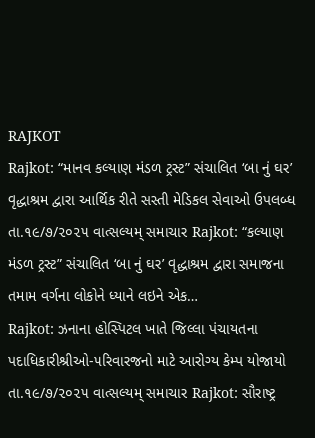RAJKOT
Rajkot: “માનવ કલ્યાણ મંડળ ટ્રસ્ટ” સંચાલિત ‘બા નું ઘર’ વૃદ્ધાશ્રમ દ્વારા આર્થિક રીતે સસ્તી મેડિકલ સેવાઓ ઉપલબ્ધ
તા.૧૯/૭/૨૦૨૫ વાત્સલ્યમ્ સમાચાર Rajkot: “કલ્યાણ મંડળ ટ્રસ્ટ” સંચાલિત ‘બા નું ઘર’ વૃદ્ધાશ્રમ દ્વારા સમાજના તમામ વર્ગના લોકોને ધ્યાને લઇને એક…
Rajkot: ઝનાના હોસ્પિટલ ખાતે જિલ્લા પંચાયતના પદાધિકારીશ્રીઓ-૫રિવારજનો માટે આરોગ્ય કેમ્પ યોજાયો
તા.૧૯/૭/૨૦૨૫ વાત્સલ્યમ્ સમાચાર Rajkot: સૌરાષ્ટ્ર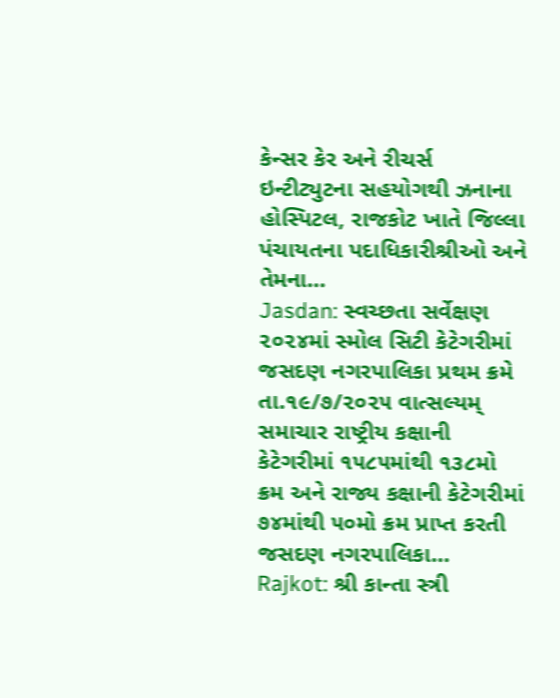કેન્સર કેર અને રીચર્સ ઇન્ટીટ્યુટના સહયોગથી ઝનાના હોસ્પિટલ, રાજકોટ ખાતે જિલ્લા પંચાયતના પદાધિકારીશ્રીઓ અને તેમના…
Jasdan: સ્વચ્છતા સર્વેક્ષણ ૨૦૨૪માં સ્મોલ સિટી કેટેગરીમાં જસદણ નગરપાલિકા પ્રથમ ક્રમે
તા.૧૯/૭/૨૦૨૫ વાત્સલ્યમ્ સમાચાર રાષ્ટ્રીય કક્ષાની કેટેગરીમાં ૧૫૮૫માંથી ૧૩૮મો ક્રમ અને રાજ્ય કક્ષાની કેટેગરીમાં ૭૪માંથી ૫૦મો ક્રમ પ્રાપ્ત કરતી જસદણ નગરપાલિકા…
Rajkot: શ્રી કાન્તા સ્ત્રી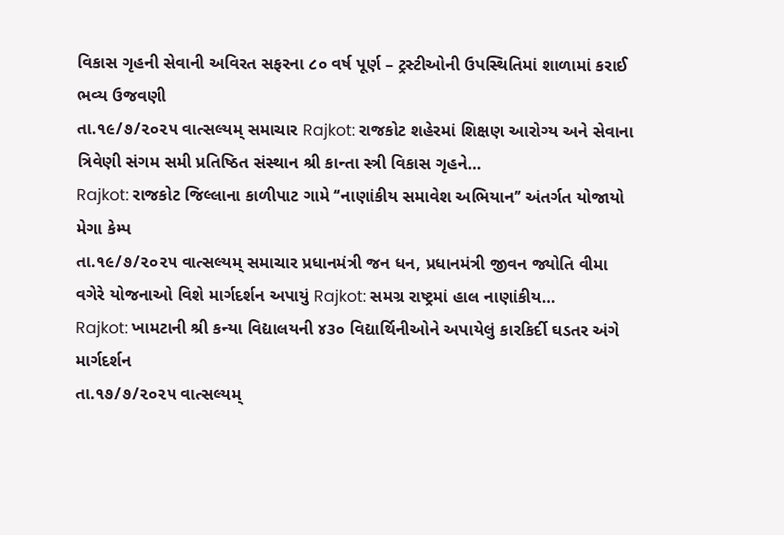વિકાસ ગૃહની સેવાની અવિરત સફરના ૮૦ વર્ષ પૂર્ણ – ટ્રસ્ટીઓની ઉપસ્થિતિમાં શાળામાં કરાઈ ભવ્ય ઉજવણી
તા.૧૯/૭/૨૦૨૫ વાત્સલ્યમ્ સમાચાર Rajkot: રાજકોટ શહેરમાં શિક્ષણ આરોગ્ય અને સેવાના ત્રિવેણી સંગમ સમી પ્રતિષ્ઠિત સંસ્થાન શ્રી કાન્તા સ્ત્રી વિકાસ ગૃહને…
Rajkot: રાજકોટ જિલ્લાના કાળીપાટ ગામે ‘‘નાણાંકીય સમાવેશ અભિયાન’’ અંતર્ગત યોજાયો મેગા કેમ્પ
તા.૧૯/૭/૨૦૨૫ વાત્સલ્યમ્ સમાચાર પ્રધાનમંત્રી જન ધન, પ્રધાનમંત્રી જીવન જ્યોતિ વીમા વગેરે યોજનાઓ વિશે માર્ગદર્શન અપાયું Rajkot: સમગ્ર રાષ્ટ્રમાં હાલ નાણાંકીય…
Rajkot: ખામટાની શ્રી કન્યા વિદ્યાલયની ૪૩૦ વિદ્યાર્થિનીઓને અપાયેલું કારકિર્દી ઘડતર અંગે માર્ગદર્શન
તા.૧૭/૭/૨૦૨૫ વાત્સલ્યમ્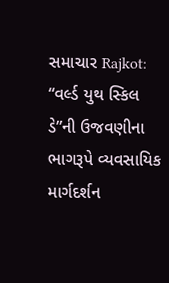સમાચાર Rajkot: “વર્લ્ડ યુથ સ્કિલ ડે”ની ઉજવણીના ભાગરૂપે વ્યવસાયિક માર્ગદર્શન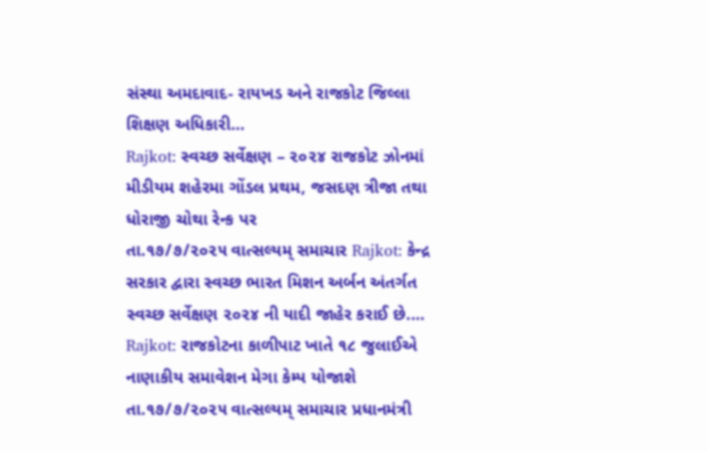સંસ્થા અમદાવાદ- રાયખડ અને રાજકોટ જિલ્લા શિક્ષણ અધિકારી…
Rajkot: સ્વચ્છ સર્વેક્ષણ – ૨૦૨૪ રાજકોટ ઝોનમાં મીડીયમ શહેરમા ગોંડલ પ્રથમ, જસદણ ત્રીજા તથા ધોરાજી ચોથા રેન્ક પર
તા.૧૭/૭/૨૦૨૫ વાત્સલ્યમ્ સમાચાર Rajkot: કેન્દ્ર સરકાર દ્વારા સ્વચ્છ ભારત મિશન અર્બન અંતર્ગત સ્વચ્છ સર્વેક્ષણ ૨૦૨૪ ની યાદી જાહેર કરાઈ છે.…
Rajkot: રાજકોટના કાળીપાટ ખાતે ૧૮ જુલાઈએ નાણાકીય સમાવેશન મેગા કેમ્પ યોજાશે
તા.૧૭/૭/૨૦૨૫ વાત્સલ્યમ્ સમાચાર પ્રધાનમંત્રી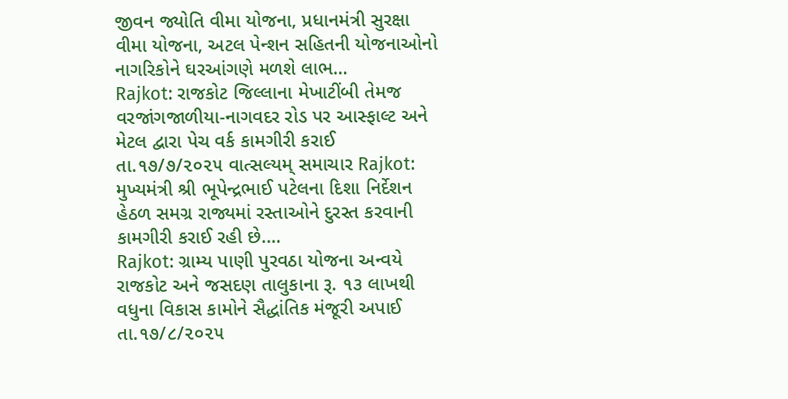જીવન જ્યોતિ વીમા યોજના, પ્રધાનમંત્રી સુરક્ષા વીમા યોજના, અટલ પેન્શન સહિતની યોજનાઓનો નાગરિકોને ઘરઆંગણે મળશે લાભ…
Rajkot: રાજકોટ જિલ્લાના મેખાટીંબી તેમજ વરજાંગજાળીયા-નાગવદર રોડ પર આસ્ફાલ્ટ અને મેટલ દ્વારા પેચ વર્ક કામગીરી કરાઈ
તા.૧૭/૭/૨૦૨૫ વાત્સલ્યમ્ સમાચાર Rajkot: મુખ્યમંત્રી શ્રી ભૂપેન્દ્રભાઈ પટેલના દિશા નિર્દેશન હેઠળ સમગ્ર રાજ્યમાં રસ્તાઓને દુરસ્ત કરવાની કામગીરી કરાઈ રહી છે.…
Rajkot: ગ્રામ્ય પાણી પુરવઠા યોજના અન્વયે રાજકોટ અને જસદણ તાલુકાના રૂ. ૧૩ લાખથી વધુના વિકાસ કામોને સૈદ્ધાંતિક મંજૂરી અપાઈ
તા.૧૭/૮/૨૦૨૫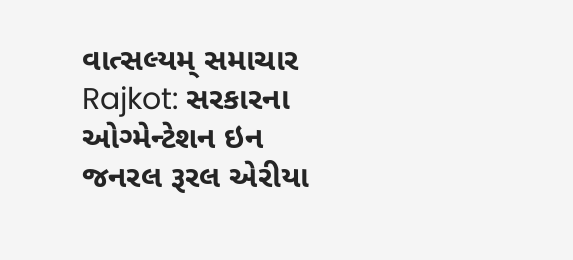વાત્સલ્યમ્ સમાચાર Rajkot: સરકારના ઓગ્મેન્ટેશન ઇન જનરલ રૂરલ એરીયા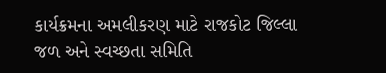કાર્યક્રમના અમલીકરણ માટે રાજકોટ જિલ્લા જળ અને સ્વચ્છતા સમિતિ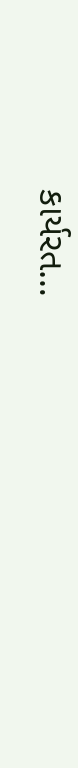કાર્યરત…